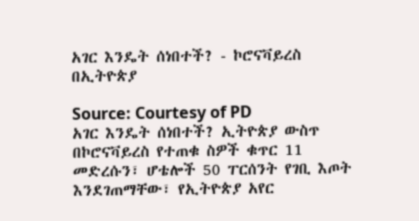አገር እንዴት ሰነበተች? - ኮሮናቫይረስ በኢትዮጵያ

Source: Courtesy of PD
አገር እንዴት ሰነበተች? ኢትዮጵያ ውስጥ በኮሮናቫይረስ የተጠቁ ስዎች ቁጥር 11 መድረሱን፣ ሆቴሎች 50 ፐርሰንት የገቢ እጦት እንደገጠማቸው፣ የኢትዮጵያ አየር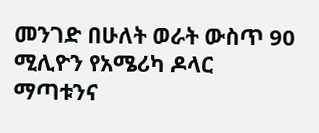መንገድ በሁለት ወራት ውስጥ 90 ሚሊዮን የአሜሪካ ዶላር ማጣቱንና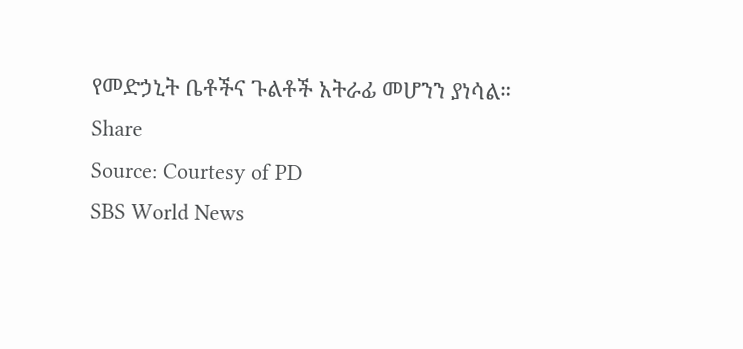የመድኃኒት ቤቶችና ጉልቶች አትራፊ መሆንን ያነሳል።
Share
Source: Courtesy of PD
SBS World News